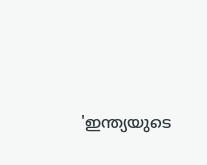'ഇന്ത്യയുടെ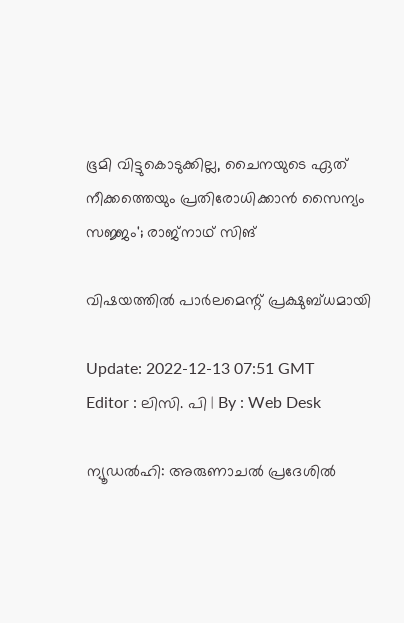ഭൂമി വിട്ടുകൊടുക്കില്ല, ചൈനയുടെ ഏത് നീക്കത്തെയും പ്രതിരോധിക്കാൻ സൈന്യം സജ്ജം'; രാജ്‌നാഥ് സിങ്

വിഷയത്തിൽ പാർലമെന്റ് പ്രക്ഷുബ്ധമായി

Update: 2022-12-13 07:51 GMT
Editor : ലിസി. പി | By : Web Desk

ന്യൂഡൽഹി: അരുണാചൽ പ്രദേശിൽ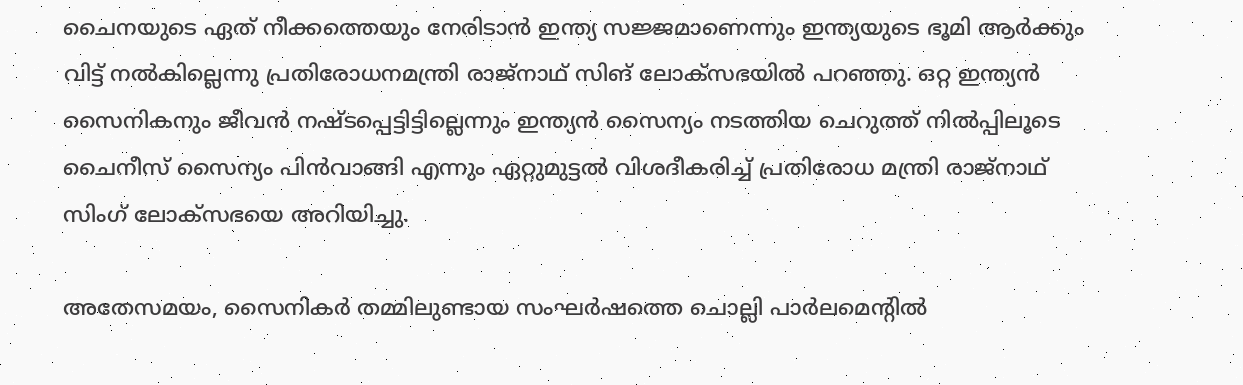ചൈനയുടെ ഏത് നീക്കത്തെയും നേരിടാൻ ഇന്ത്യ സജ്ജമാണെന്നും ഇന്ത്യയുടെ ഭൂമി ആർക്കും വിട്ട് നൽകില്ലെന്നു പ്രതിരോധനമന്ത്രി രാജ്‌നാഥ് സിങ് ലോക്‌സഭയിൽ പറഞ്ഞു. ഒറ്റ ഇന്ത്യൻ സൈനികനും ജീവൻ നഷ്ടപ്പെട്ടിട്ടില്ലെന്നും ഇന്ത്യൻ സൈന്യം നടത്തിയ ചെറുത്ത് നിൽപ്പിലൂടെ ചൈനീസ് സൈന്യം പിൻവാങ്ങി എന്നും ഏറ്റുമുട്ടൽ വിശദീകരിച്ച് പ്രതിരോധ മന്ത്രി രാജ്‌നാഥ് സിംഗ് ലോക്‌സഭയെ അറിയിച്ചു.

അതേസമയം, സൈനികർ തമ്മിലുണ്ടായ സംഘർഷത്തെ ചൊല്ലി പാർലമെന്റിൽ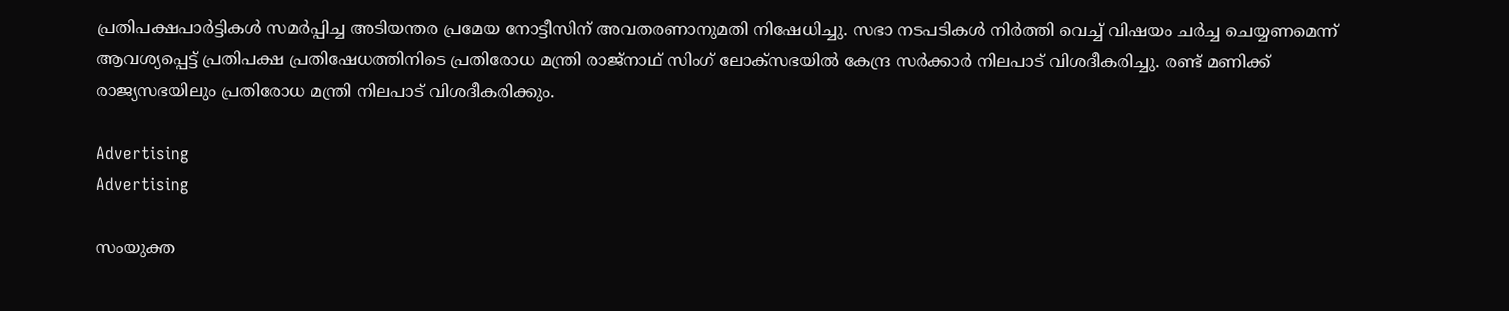പ്രതിപക്ഷപാർട്ടികൾ സമർപ്പിച്ച അടിയന്തര പ്രമേയ നോട്ടീസിന് അവതരണാനുമതി നിഷേധിച്ചു. സഭാ നടപടികൾ നിർത്തി വെച്ച് വിഷയം ചർച്ച ചെയ്യണമെന്ന് ആവശ്യപ്പെട്ട് പ്രതിപക്ഷ പ്രതിഷേധത്തിനിടെ പ്രതിരോധ മന്ത്രി രാജ്‌നാഥ് സിംഗ് ലോക്‌സഭയിൽ കേന്ദ്ര സർക്കാർ നിലപാട് വിശദീകരിച്ചു. രണ്ട് മണിക്ക് രാജ്യസഭയിലും പ്രതിരോധ മന്ത്രി നിലപാട് വിശദീകരിക്കും.

Advertising
Advertising

സംയുക്ത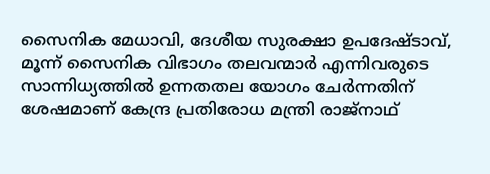സൈനിക മേധാവി, ദേശീയ സുരക്ഷാ ഉപദേഷ്ടാവ്, മൂന്ന് സൈനിക വിഭാഗം തലവന്മാർ എന്നിവരുടെ സാന്നിധ്യത്തിൽ ഉന്നതതല യോഗം ചേർന്നതിന് ശേഷമാണ് കേന്ദ്ര പ്രതിരോധ മന്ത്രി രാജ്‌നാഥ്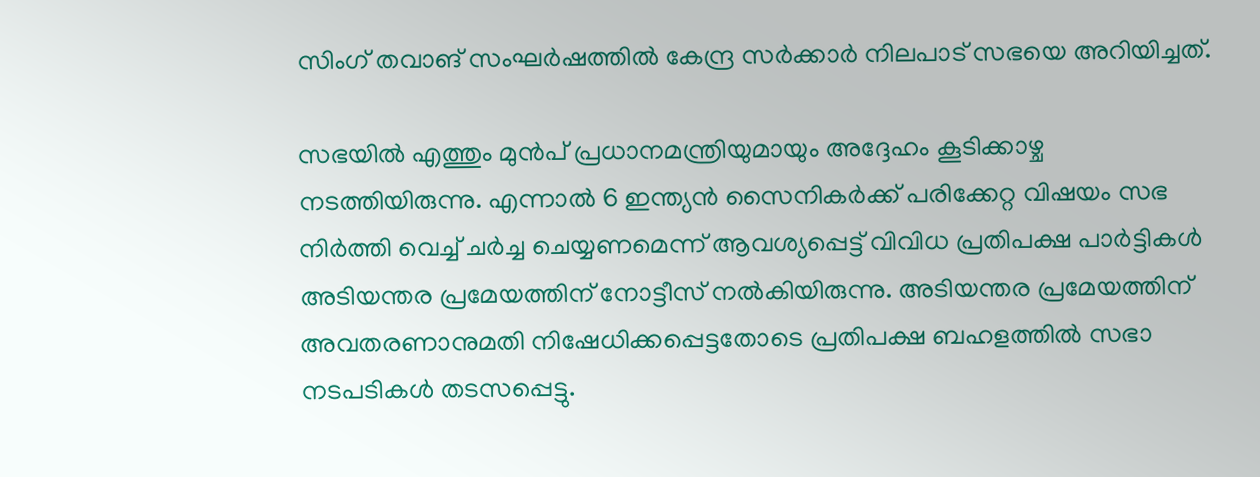സിംഗ് തവാങ് സംഘർഷത്തിൽ കേന്ദ്ര സർക്കാർ നിലപാട് സഭയെ അറിയിച്ചത്.

സഭയിൽ എത്തും മുൻപ് പ്രധാനമന്ത്രിയുമായും അദ്ദേഹം കൂടിക്കാഴ്ച നടത്തിയിരുന്നു. എന്നാൽ 6 ഇന്ത്യൻ സൈനികർക്ക് പരിക്കേറ്റ വിഷയം സഭ നിർത്തി വെച്ച് ചർച്ച ചെയ്യണമെന്ന് ആവശ്യപ്പെട്ട് വിവിധ പ്രതിപക്ഷ പാർട്ടികൾ അടിയന്തര പ്രമേയത്തിന് നോട്ടീസ് നൽകിയിരുന്നു. അടിയന്തര പ്രമേയത്തിന് അവതരണാനുമതി നിഷേധിക്കപ്പെട്ടതോടെ പ്രതിപക്ഷ ബഹളത്തിൽ സഭാ നടപടികൾ തടസപ്പെട്ടു.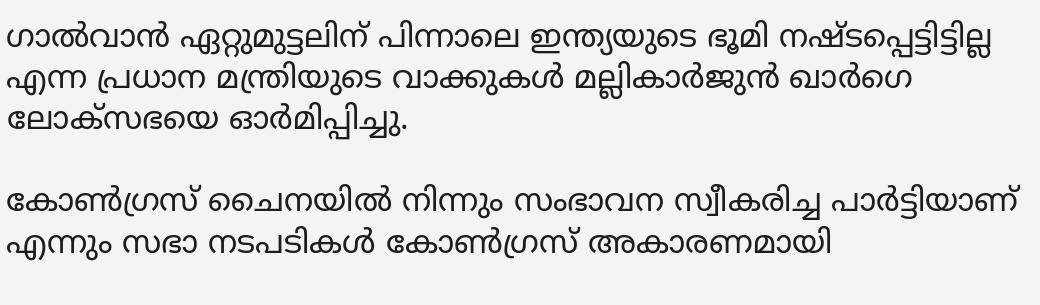ഗാൽവാൻ ഏറ്റുമുട്ടലിന് പിന്നാലെ ഇന്ത്യയുടെ ഭൂമി നഷ്ടപ്പെട്ടിട്ടില്ല എന്ന പ്രധാന മന്ത്രിയുടെ വാക്കുകൾ മല്ലികാർജുൻ ഖാർഗെ ലോക്‌സഭയെ ഓർമിപ്പിച്ചു.

കോൺഗ്രസ് ചൈനയിൽ നിന്നും സംഭാവന സ്വീകരിച്ച പാർട്ടിയാണ് എന്നും സഭാ നടപടികൾ കോൺഗ്രസ് അകാരണമായി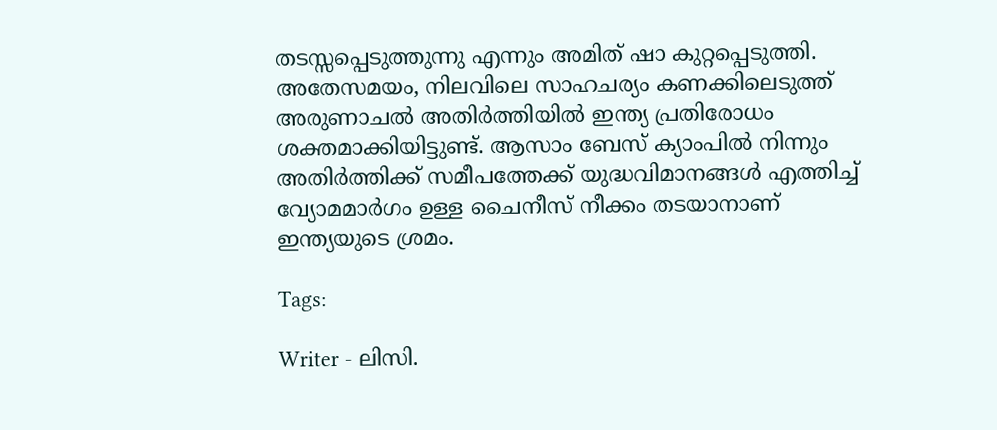തടസ്സപ്പെടുത്തുന്നു എന്നും അമിത് ഷാ കുറ്റപ്പെടുത്തി. അതേസമയം, നിലവിലെ സാഹചര്യം കണക്കിലെടുത്ത് അരുണാചൽ അതിർത്തിയിൽ ഇന്ത്യ പ്രതിരോധം ശക്തമാക്കിയിട്ടുണ്ട്. ആസാം ബേസ് ക്യാംപിൽ നിന്നും അതിർത്തിക്ക് സമീപത്തേക്ക് യുദ്ധവിമാനങ്ങൾ എത്തിച്ച് വ്യോമമാർഗം ഉള്ള ചൈനീസ് നീക്കം തടയാനാണ് ഇന്ത്യയുടെ ശ്രമം.

Tags:

Writer - ലിസി.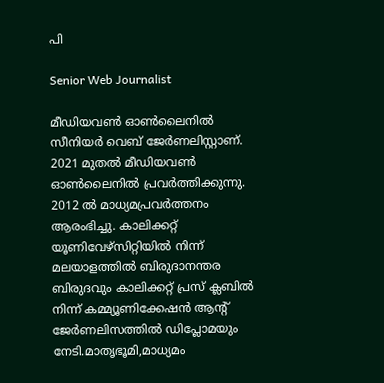പി

Senior Web Journalist

മീഡിയവൺ ഓൺലൈനിൽ സീനിയർ വെബ് ജേർണലിസ്റ്റാണ്. 2021 മുതൽ മീഡിയവൺ ഓൺലൈനിൽ പ്രവർത്തിക്കുന്നു. 2012 ല്‍ മാധ്യമപ്രവര്‍ത്തനം ആരംഭിച്ചു. കാലിക്കറ്റ് യൂണിവേഴ്‌സിറ്റിയിൽ നിന്ന് മലയാളത്തിൽ ബിരുദാനന്തര ബിരുദവും കാലിക്കറ്റ് പ്രസ് ക്ലബിൽ നിന്ന് കമ്മ്യൂണിക്കേഷൻ ആന്റ് ജേർണലിസത്തിൽ ഡിപ്ലോമയും നേടി.മാതൃഭൂമി,മാധ്യമം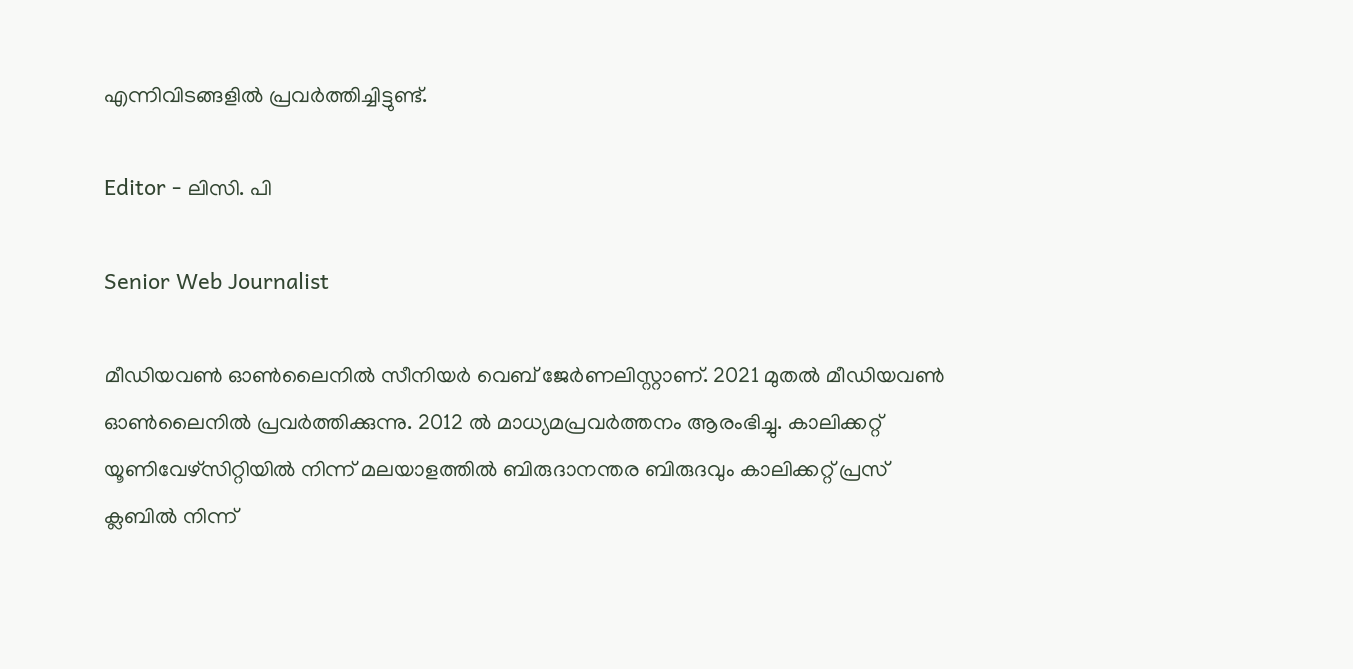എന്നിവിടങ്ങളിൽ പ്രവർത്തിച്ചിട്ടുണ്ട്.

Editor - ലിസി. പി

Senior Web Journalist

മീഡിയവൺ ഓൺലൈനിൽ സീനിയർ വെബ് ജേർണലിസ്റ്റാണ്. 2021 മുതൽ മീഡിയവൺ ഓൺലൈനിൽ പ്രവർത്തിക്കുന്നു. 2012 ല്‍ മാധ്യമപ്രവര്‍ത്തനം ആരംഭിച്ചു. കാലിക്കറ്റ് യൂണിവേഴ്‌സിറ്റിയിൽ നിന്ന് മലയാളത്തിൽ ബിരുദാനന്തര ബിരുദവും കാലിക്കറ്റ് പ്രസ് ക്ലബിൽ നിന്ന്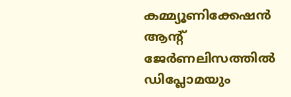കമ്മ്യൂണിക്കേഷൻ ആന്റ് ജേർണലിസത്തിൽ ഡിപ്ലോമയും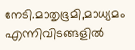നേടി.മാതൃഭൂമി,മാധ്യമം എന്നിവിടങ്ങളിൽ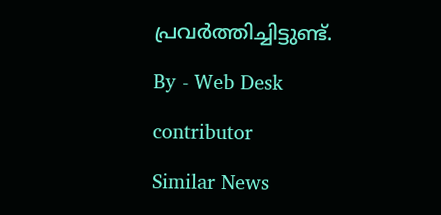പ്രവർത്തിച്ചിട്ടുണ്ട്.

By - Web Desk

contributor

Similar News